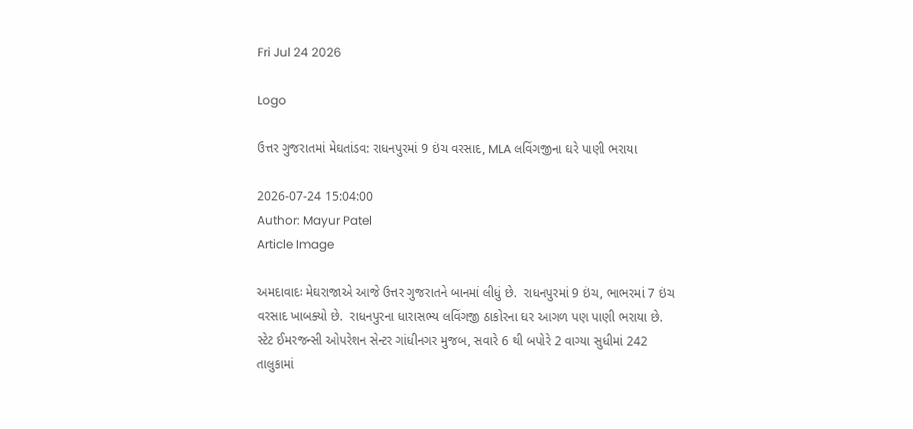Fri Jul 24 2026

Logo

ઉત્તર ગુજરાતમાં મેઘતાંડવ: રાધનપુરમાં 9 ઇંચ વરસાદ, MLA લવિંગજીના ઘરે પાણી ભરાયા

2026-07-24 15:04:00
Author: Mayur Patel
Article Image

અમદાવાદઃ મેઘરાજાએ આજે ઉત્તર ગુજરાતને બાનમાં લીધું છે.  રાધનપુરમાં 9 ઇંચ, ભાભરમાં 7 ઇંચ વરસાદ ખાબક્યો છે.  રાધનપુરના ધારાસભ્ય લવિંગજી ઠાકોરના ઘર આગળ પણ પાણી ભરાયા છે. સ્ટેટ ઈમરજન્સી ઓપરેશન સેન્ટર ગાંધીનગર મુજબ, સવારે 6 થી બપોરે 2 વાગ્યા સુધીમાં 242 તાલુકામાં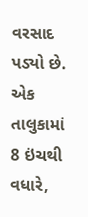વરસાદ પડ્યો છે. એક તાલુકામાં 8 ઇંચથી વધારે,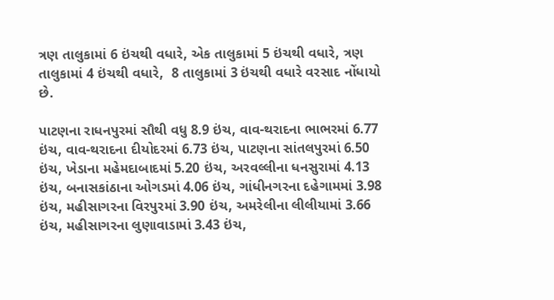ત્રણ તાલુકામાં 6 ઇંચથી વધારે, એક તાલુકામાં 5 ઇંચથી વધારે, ત્રણ તાલુકામાં 4 ઇંચથી વધારે,  8 તાલુકામાં 3 ઇંચથી વધારે વરસાદ નોંધાયો છે.

પાટણના રાધનપુરમાં સૌથી વધુ 8.9 ઇંચ, વાવ-થરાદના ભાભરમાં 6.77 ઇંચ, વાવ-થરાદના દીયોદરમાં 6.73 ઇંચ, પાટણના સાંતલપુરમાં 6.50 ઇંચ, ખેડાના મહેમદાબાદમાં 5.20 ઇંચ, અરવલ્લીના ધનસુરામાં 4.13 ઇંચ, બનાસકાંઠાના ઓગડમાં 4.06 ઇંચ, ગાંધીનગરના દહેગામમાં 3.98 ઇંચ, મહીસાગરના વિરપુરમાં 3.90 ઇંચ, અમરેલીના લીલીયામાં 3.66 ઇંચ, મહીસાગરના લુણાવાડામાં 3.43 ઇંચ,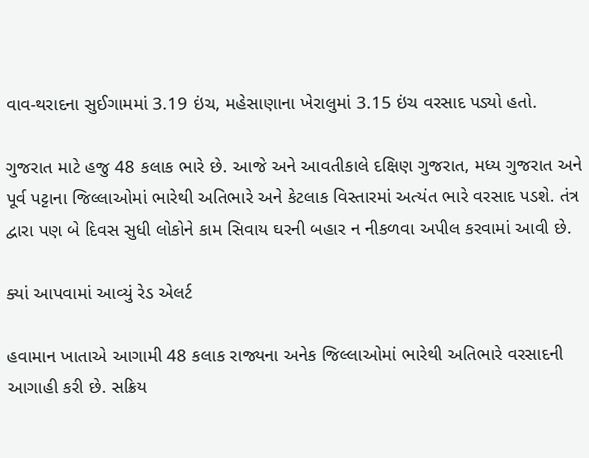વાવ-થરાદના સુઈગામમાં 3.19 ઇંચ, મહેસાણાના ખેરાલુમાં 3.15 ઇંચ વરસાદ પડ્યો હતો.

ગુજરાત માટે હજુ 48 કલાક ભારે છે. આજે અને આવતીકાલે દક્ષિણ ગુજરાત, મધ્ય ગુજરાત અને પૂર્વ પટ્ટાના જિલ્લાઓમાં ભારેથી અતિભારે અને કેટલાક વિસ્તારમાં અત્યંત ભારે વરસાદ પડશે. તંત્ર દ્વારા પણ બે દિવસ સુધી લોકોને કામ સિવાય ઘરની બહાર ન નીકળવા અપીલ કરવામાં આવી છે.

ક્યાં આપવામાં આવ્યું રેડ એલર્ટ

હવામાન ખાતાએ આગામી 48 કલાક રાજ્યના અનેક જિલ્લાઓમાં ભારેથી અતિભારે વરસાદની આગાહી કરી છે. સક્રિય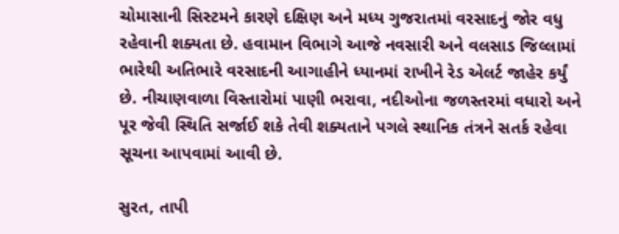ચોમાસાની સિસ્ટમને કારણે દક્ષિણ અને મધ્ય ગુજરાતમાં વરસાદનું જોર વધુ રહેવાની શક્યતા છે. હવામાન વિભાગે આજે નવસારી અને વલસાડ જિલ્લામાં ભારેથી અતિભારે વરસાદની આગાહીને ધ્યાનમાં રાખીને રેડ એલર્ટ જાહેર કર્યું છે. નીચાણવાળા વિસ્તારોમાં પાણી ભરાવા, નદીઓના જળસ્તરમાં વધારો અને પૂર જેવી સ્થિતિ સર્જાઈ શકે તેવી શક્યતાને પગલે સ્થાનિક તંત્રને સતર્ક રહેવા સૂચના આપવામાં આવી છે.

સુરત, તાપી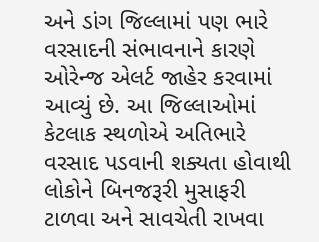અને ડાંગ જિલ્લામાં પણ ભારે વરસાદની સંભાવનાને કારણે ઓરેન્જ એલર્ટ જાહેર કરવામાં આવ્યું છે. આ જિલ્લાઓમાં કેટલાક સ્થળોએ અતિભારે વરસાદ પડવાની શક્યતા હોવાથી લોકોને બિનજરૂરી મુસાફરી ટાળવા અને સાવચેતી રાખવા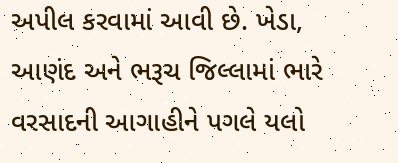અપીલ કરવામાં આવી છે. ખેડા, આણંદ અને ભરૂચ જિલ્લામાં ભારે વરસાદની આગાહીને પગલે યલો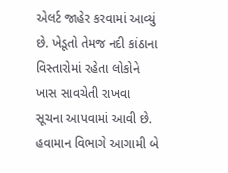એલર્ટ જાહેર કરવામાં આવ્યું છે. ખેડૂતો તેમજ નદી કાંઠાના વિસ્તારોમાં રહેતા લોકોને ખાસ સાવચેતી રાખવા સૂચના આપવામાં આવી છે. હવામાન વિભાગે આગામી બે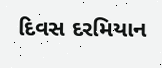દિવસ દરમિયાન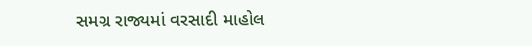સમગ્ર રાજ્યમાં વરસાદી માહોલ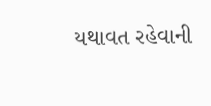યથાવત રહેવાની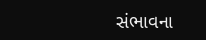સંભાવના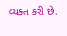વ્યક્ત કરી છે.